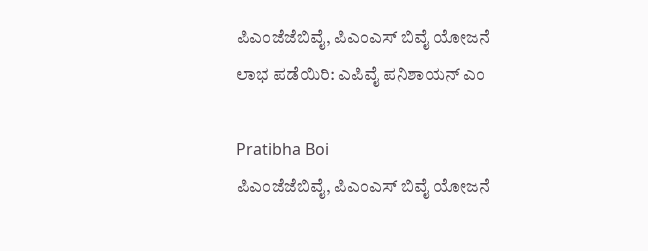ಪಿಎಂಜೆಜೆಬಿವೈ, ಪಿಎಂಎಸ್ ಬಿವೈ ಯೋಜನೆ ಲಾಭ ಪಡೆಯಿರಿ: ಎಪಿವೈ ಪನಿಶಾಯನ್ ಎಂ

Pratibha Boi
ಪಿಎಂಜೆಜೆಬಿವೈ, ಪಿಎಂಎಸ್ ಬಿವೈ ಯೋಜನೆ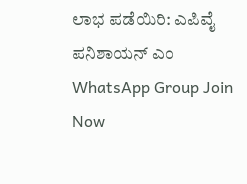ಲಾಭ ಪಡೆಯಿರಿ: ಎಪಿವೈ ಪನಿಶಾಯನ್ ಎಂ
WhatsApp Group Join Now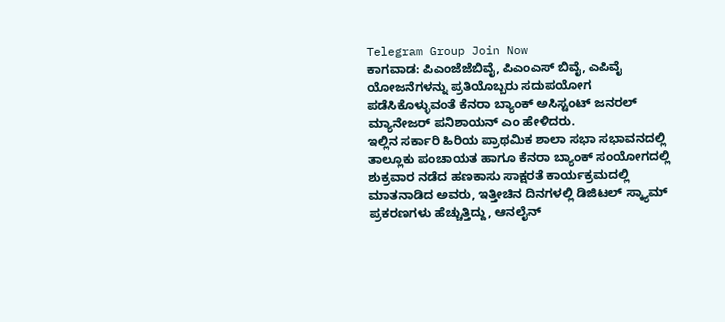Telegram Group Join Now
ಕಾಗವಾಡ: ಪಿಎಂಜೆಜೆಬಿವೈ, ಪಿಎಂಎಸ್ ಬಿವೈ, ಎಪಿವೈ ಯೋಜನೆಗಳನ್ನು ಪ್ರತಿಯೊಬ್ಬರು ಸದುಪಯೋಗ ಪಡೆಸಿಕೊಳ್ಳುವಂತೆ ಕೆನರಾ ಬ್ಯಾಂಕ್ ಅಸಿಸ್ಟಂಟ್ ಜನರಲ್ ಮ್ಯಾನೇಜರ್ ಪನಿಶಾಯನ್ ಎಂ ಹೇಳಿದರು.
ಇಲ್ಲಿನ ಸರ್ಕಾರಿ ಹಿರಿಯ ಪ್ರಾಥಮಿಕ ಶಾಲಾ ಸಭಾ ಸಭಾವನದಲ್ಲಿ ತಾಲ್ಲೂಕು ಪಂಚಾಯತ ಹಾಗೂ ಕೆನರಾ ಬ್ಯಾಂಕ್ ಸಂಯೋಗದಲ್ಲಿ ಶುಕ್ರವಾರ ನಡೆದ ಹಣಕಾಸು ಸಾಕ್ಷರತೆ ಕಾರ್ಯಕ್ರಮದಲ್ಲಿ ಮಾತನಾಡಿದ ಅವರು, ಇತ್ತೀಚಿನ ದಿನಗಳಲ್ಲಿ ಡಿಜಿಟಲ್ ಸ್ಕ್ಯಾಮ್ ಪ್ರಕರಣಗಳು ಹೆಚ್ಚುತ್ತಿದ್ದು, ಆನಲೈನ್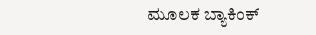ಮೂಲಕ ಬ್ಯಾಕಿಂಕ್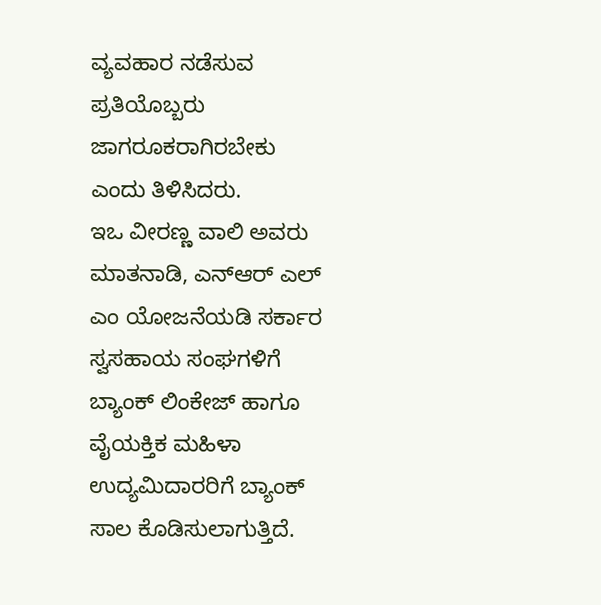ವ್ಯವಹಾರ ನಡೆಸುವ ಪ್ರತಿಯೊಬ್ಬರು ಜಾಗರೂಕರಾಗಿರಬೇಕು ಎಂದು ತಿಳಿಸಿದರು.
ಇಒ ವೀರಣ್ಣ ವಾಲಿ ಅವರು ಮಾತನಾಡಿ, ಎನ್ಆರ್ ಎಲ್ ಎಂ ಯೋಜನೆಯಡಿ ಸರ್ಕಾರ ಸ್ವಸಹಾಯ ಸಂಘಗಳಿಗೆ ಬ್ಯಾಂಕ್ ಲಿಂಕೇಜ್ ಹಾಗೂ ವೈಯಕ್ತಿಕ ಮಹಿಳಾ ಉದ್ಯಮಿದಾರರಿಗೆ ಬ್ಯಾಂಕ್ ಸಾಲ ಕೊಡಿಸುಲಾಗುತ್ತಿದೆ.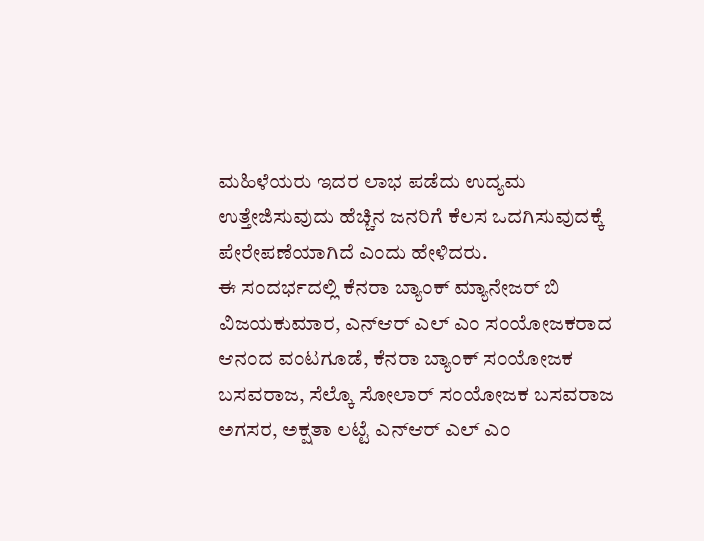ಮಹಿಳೆಯರು ಇದರ ಲಾಭ ಪಡೆದು ಉದ್ಯಮ ಉತ್ತೇಜಿಸುವುದು ಹೆಚ್ಚಿನ ಜನರಿಗೆ ಕೆಲಸ ಒದಗಿಸುವುದಕ್ಕೆ ಪೇರೇಪಣೆಯಾಗಿದೆ ಎಂದು ಹೇಳಿದರು.
ಈ ಸಂದರ್ಭದಲ್ಲಿ ಕೆನರಾ ಬ್ಯಾಂಕ್ ಮ್ಯಾನೇಜರ್ ಬಿ ವಿಜಯಕುಮಾರ, ಎನ್ಆರ್ ಎಲ್ ಎಂ ಸಂಯೋಜಕರಾದ ಆನಂದ ವಂಟಗೂಡೆ, ಕೆನರಾ ಬ್ಯಾಂಕ್ ಸಂಯೋಜಕ ಬಸವರಾಜ, ಸೆಲ್ಕೊ ಸೋಲಾರ್ ಸಂಯೋಜಕ ಬಸವರಾಜ ಅಗಸರ, ಅಕ್ಷತಾ ಲಟ್ಟೆ ಎನ್ಆರ್ ಎಲ್ ಎಂ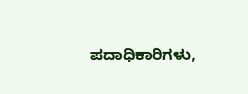ಪದಾಧಿಕಾರಿಗಳು,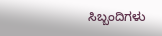ಸಿಬ್ಬಂದಿಗಳು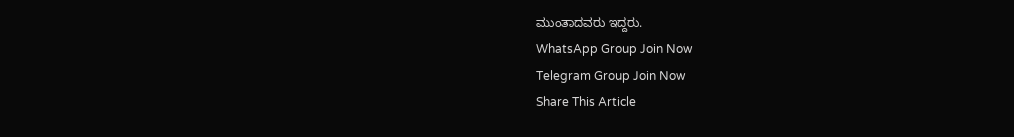ಮುಂತಾದವರು ಇದ್ದರು.
WhatsApp Group Join Now
Telegram Group Join Now
Share This Article